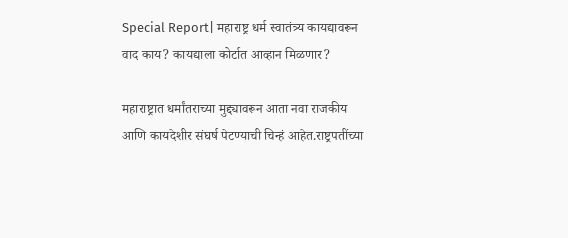Special Report| महाराष्ट्र धर्म स्वातंत्र्य कायद्यावरून वाद काय? कायद्याला कोर्टात आव्हान मिळणार?

महाराष्ट्रात धर्मांतराच्या मुद्द्यावरून आता नवा राजकीय आणि कायदेशीर संघर्ष पेटण्याची चिन्हं आहेत.राष्ट्रपतींच्या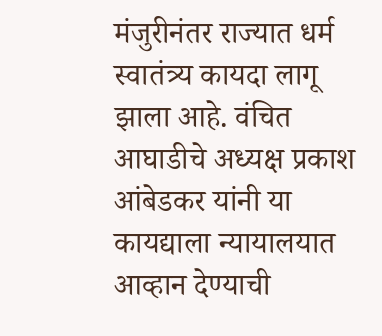मंजुरीनंतर राज्यात धर्म स्वातंत्र्य कायदा लागू झाला आहे. वंचित आघाडीचे अध्यक्ष प्रकाश आंबेडकर यांनी या कायद्याला न्यायालयात आव्हान देण्याची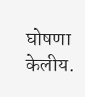घोषणा केलीय.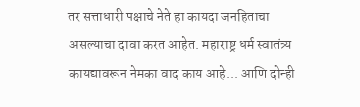तर सत्ताधारी पक्षाचे नेते हा कायदा जनहिताचा असल्याचा दावा करत आहेत. महाराष्ट्र धर्म स्वातंत्र्य कायद्यावरून नेमका वाद काय आहे... आणि दोन्ही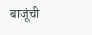बाजूंची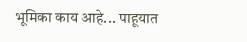भूमिका काय आहे... पाहूयात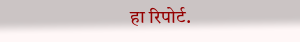हा रिपोर्ट.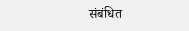संबंधित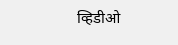व्हिडीओ